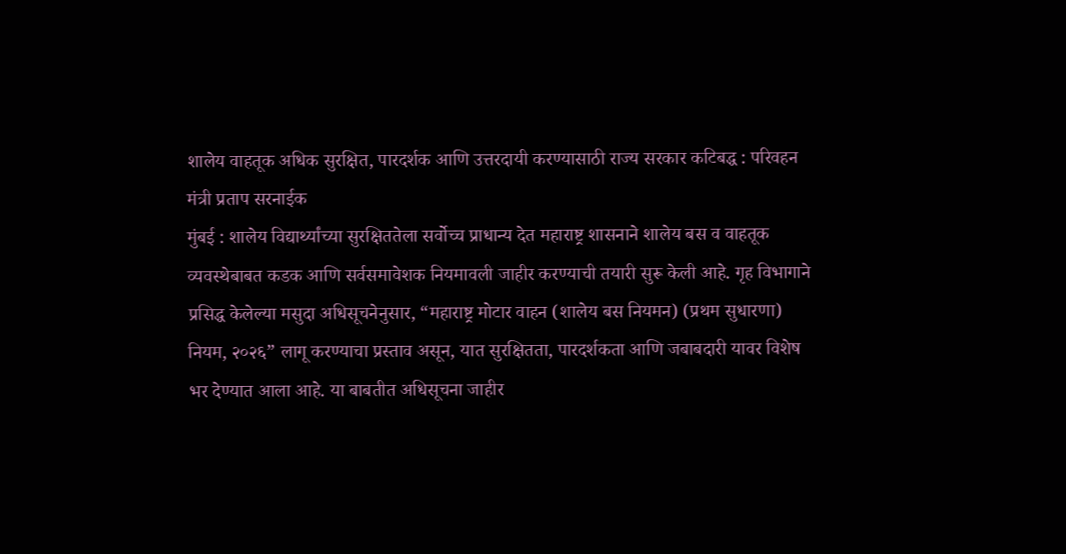शालेय वाहतूक अधिक सुरक्षित, पारदर्शक आणि उत्तरदायी करण्यासाठी राज्य सरकार कटिबद्ध : परिवहन मंत्री प्रताप सरनाईक
मुंबई : शालेय विद्यार्थ्यांच्या सुरक्षिततेला सर्वोच्च प्राधान्य देत महाराष्ट्र शासनाने शालेय बस व वाहतूक व्यवस्थेबाबत कडक आणि सर्वसमावेशक नियमावली जाहीर करण्याची तयारी सुरू केली आहे. गृह विभागाने प्रसिद्ध केलेल्या मसुदा अधिसूचनेनुसार, “महाराष्ट्र मोटार वाहन (शालेय बस नियमन) (प्रथम सुधारणा) नियम, २०२६” लागू करण्याचा प्रस्ताव असून, यात सुरक्षितता, पारदर्शकता आणि जबाबदारी यावर विशेष भर देण्यात आला आहे. या बाबतीत अधिसूचना जाहीर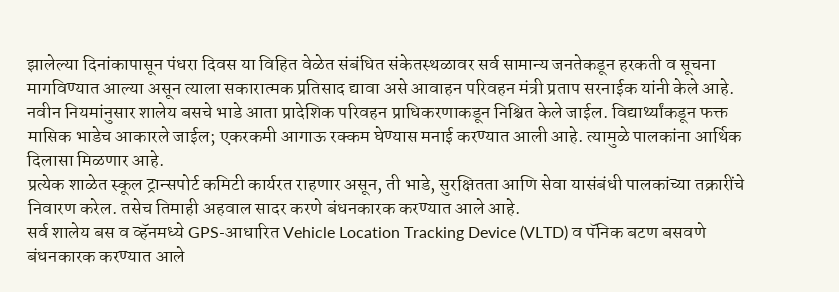झालेल्या दिनांकापासून पंधरा दिवस या विहित वेळेत संबंधित संकेतस्थळावर सर्व सामान्य जनतेकडून हरकती व सूचना मागविण्यात आल्या असून त्याला सकारात्मक प्रतिसाद द्यावा असे आवाहन परिवहन मंत्री प्रताप सरनाईक यांनी केले आहे.
नवीन नियमांनुसार शालेय बसचे भाडे आता प्रादेशिक परिवहन प्राधिकरणाकडून निश्चित केले जाईल. विद्यार्थ्यांकडून फक्त मासिक भाडेच आकारले जाईल; एकरकमी आगाऊ रक्कम घेण्यास मनाई करण्यात आली आहे. त्यामुळे पालकांना आर्थिक दिलासा मिळणार आहे.
प्रत्येक शाळेत स्कूल ट्रान्सपोर्ट कमिटी कार्यरत राहणार असून, ती भाडे, सुरक्षितता आणि सेवा यासंबंधी पालकांच्या तक्रारींचे निवारण करेल. तसेच तिमाही अहवाल सादर करणे बंधनकारक करण्यात आले आहे.
सर्व शालेय बस व व्हॅनमध्ये GPS-आधारित Vehicle Location Tracking Device (VLTD) व पॅनिक बटण बसवणे बंधनकारक करण्यात आले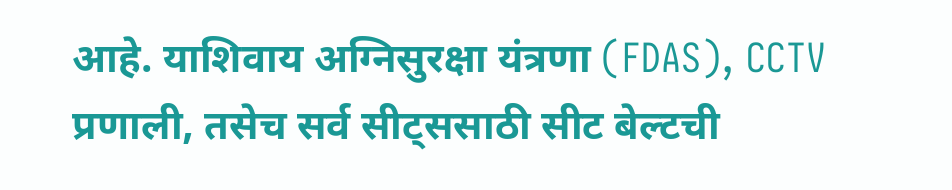आहे. याशिवाय अग्निसुरक्षा यंत्रणा (FDAS), CCTV प्रणाली, तसेच सर्व सीट्ससाठी सीट बेल्टची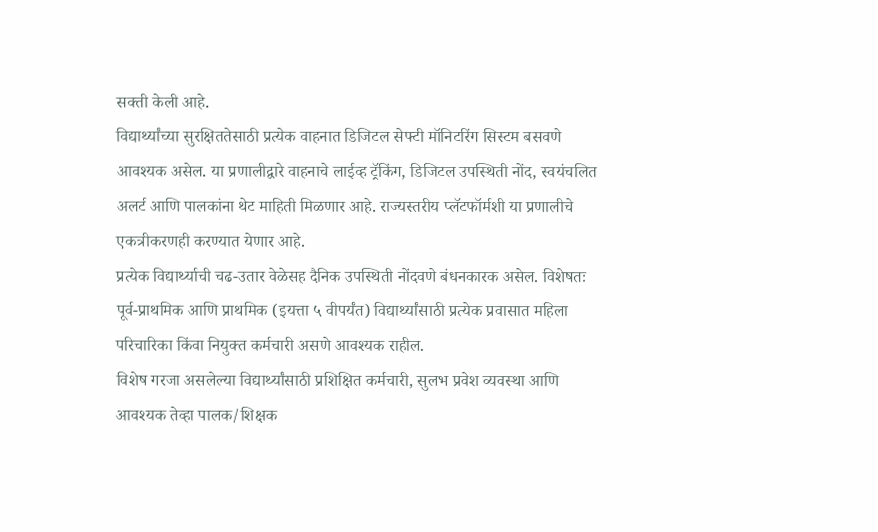सक्ती केली आहे.
विद्यार्थ्यांच्या सुरक्षिततेसाठी प्रत्येक वाहनात डिजिटल सेफ्टी मॉनिटरिंग सिस्टम बसवणे आवश्यक असेल. या प्रणालीद्वारे वाहनाचे लाईव्ह ट्रॅकिंग, डिजिटल उपस्थिती नोंद, स्वयंचलित अलर्ट आणि पालकांना थेट माहिती मिळणार आहे. राज्यस्तरीय प्लॅटफॉर्मशी या प्रणालीचे एकत्रीकरणही करण्यात येणार आहे.
प्रत्येक विद्यार्थ्याची चढ-उतार वेळेसह दैनिक उपस्थिती नोंदवणे बंधनकारक असेल. विशेषतः पूर्व-प्राथमिक आणि प्राथमिक (इयत्ता ५ वीपर्यंत) विद्यार्थ्यांसाठी प्रत्येक प्रवासात महिला परिचारिका किंवा नियुक्त कर्मचारी असणे आवश्यक राहील.
विशेष गरजा असलेल्या विद्यार्थ्यांसाठी प्रशिक्षित कर्मचारी, सुलभ प्रवेश व्यवस्था आणि आवश्यक तेव्हा पालक/शिक्षक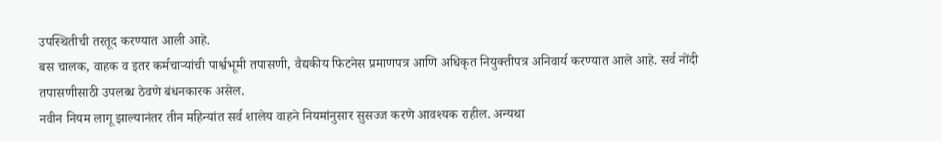उपस्थितीची तरतूद करण्यात आली आहे.
बस चालक, वाहक व इतर कर्मचाऱ्यांची पार्श्वभूमी तपासणी, वैद्यकीय फिटनेस प्रमाणपत्र आणि अधिकृत नियुक्तीपत्र अनिवार्य करण्यात आले आहे. सर्व नोंदी तपासणीसाठी उपलब्ध ठेवणे बंधनकारक असेल.
नवीन नियम लागू झाल्यानंतर तीन महिन्यांत सर्व शालेय वाहने नियमांनुसार सुसज्ज करणे आवश्यक राहील. अन्यथा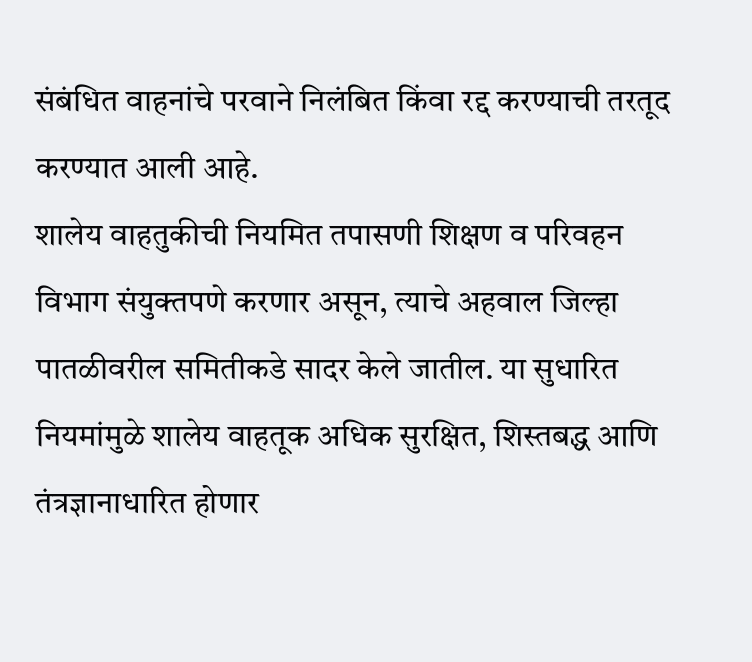संबंधित वाहनांचे परवाने निलंबित किंवा रद्द करण्याची तरतूद करण्यात आली आहे.
शालेय वाहतुकीची नियमित तपासणी शिक्षण व परिवहन विभाग संयुक्तपणे करणार असून, त्याचे अहवाल जिल्हा पातळीवरील समितीकडे सादर केले जातील. या सुधारित नियमांमुळे शालेय वाहतूक अधिक सुरक्षित, शिस्तबद्ध आणि तंत्रज्ञानाधारित होणार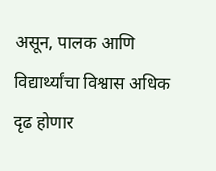असून, पालक आणि विद्यार्थ्यांचा विश्वास अधिक दृढ होणार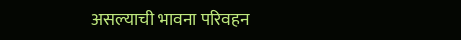असल्याची भावना परिवहन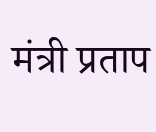मंत्री प्रताप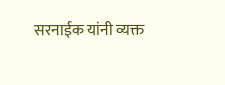सरनाईक यांनी व्यक्त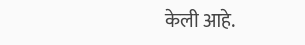केली आहे.